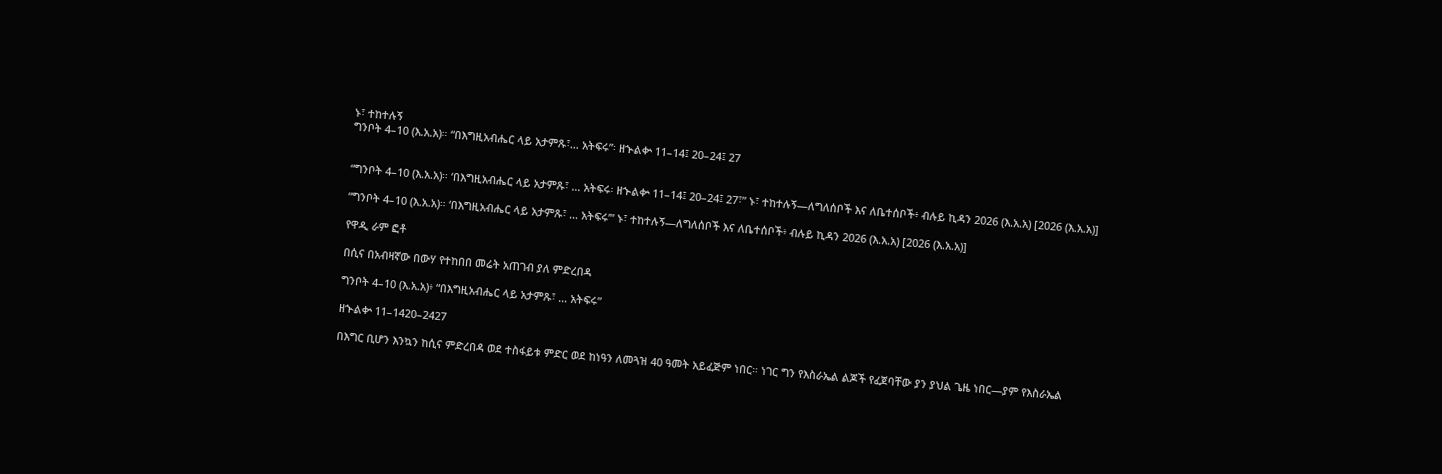ኑ፣ ተከተሉኝ
ግንቦት 4–10 (እ.አ.አ)። “በእግዚአብሔር ላይ አታምጹ፣… አትፍሩ”፡ ዘኍልቍ 11–14፤ 20–24፤ 27


“ግንቦት 4–10 (እ.አ.አ)። ‘በእግዚአብሔር ላይ አታምጹ፣ … አትፍሩ፡ ዘኍልቍ 11–14፤ 20–24፤ 27፣” ኑ፣ ተከተሉኝ—ለግለሰቦች እና ለቤተሰቦች፥ ብሉይ ኪዳን 2026 (እ.አ.አ) [2026 (እ.አ.አ)]

“ግንቦት 4–10 (እ.አ.አ)። ‘በእግዚአብሔር ላይ አታምጹ፣ … አትፍሩ’” ኑ፣ ተከተሉኝ—ለግለሰቦች እና ለቤተሰቦች፥ ብሉይ ኪዳን 2026 (እ.አ.አ) [2026 (እ.አ.አ)]

የዋዲ ራም ፎቶ

በሲና በአብዛኛው በውሃ የተከበበ መሬት አጠገብ ያለ ምድረበዳ

ግንቦት 4–10 (እ.አ.አ)፥ “በእግዚአብሔር ላይ አታምጹ፣ … አትፍሩ”

ዘኍልቍ 11–1420–2427

በእግር ቢሆን እንኳን ከሲና ምድረበዳ ወደ ተስፋይቱ ምድር ወደ ከነዓን ለመጓዝ 40 ዓመት አይፈጅም ነበር። ነገር ግን የእስራኤል ልጆች የፈጀባቸው ያን ያህል ጌዜ ነበር—ያም የእስራኤል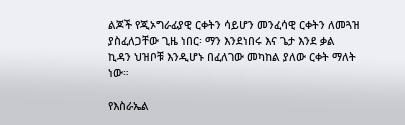ልጆች የጂኦግራፊያዊ ርቀትን ሳይሆን መንፈሳዊ ርቀትን ለመጓዝ ያስፈለጋቸው ጊዜ ነበር፡ ማን እንደነበሩ እና ጌታ እንደ ቃል ኪዳን ህዝቦቹ እንዲሆኑ በፈለገው መካከል ያለው ርቀት ማለት ነው።

የእስራኤል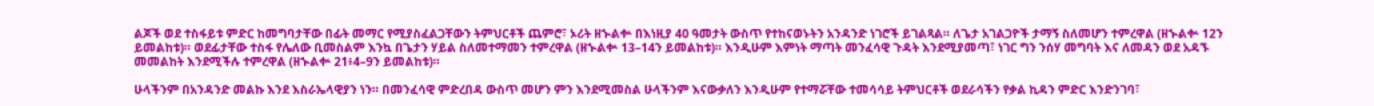ልጆች ወደ ተስፋይቱ ምድር ከመግባታቸው በፊት መማር የሚያስፈልጋቸውን ትምህርቶች ጨምሮ፣ ኦሪት ዘኍልቍ በእነዚያ 40 ዓመታት ውስጥ የተከናወኑትን አንዳንድ ነገሮች ይገልጻል። ለጌታ አገልጋዮች ታማኝ ስለመሆን ተምረዋል (ዘኍልቍ 12ን ይመልከቱ)። ወደፊታቸው ተስፋ የሌለው ቢመስልም እንኳ በጌታን ሃይል ስለመተማመን ተምረዋል (ዘኍልቍ 13–14ን ይመልከቱ)። እንዲሁም እምነት ማጣት መንፈሳዊ ጉዳት እንደሚያመጣ፣ ነገር ግን ንሰሃ መግባት እና ለመዳን ወደ አዳኙ መመልከት እንደሚችሉ ተምረዋል (ዘኍልቍ 21፥4–9ን ይመልከቱ)።

ሁላችንም በአንዳንድ መልኩ እንደ እስራኤላዊያን ነን። በመንፈሳዊ ምድረበዳ ውስጥ መሆን ምን እንደሚመስል ሁላችንም እናውቃለን እንዲሁም የተማሯቸው ተመሳሳይ ትምህርቶች ወደራሳችን የቃል ኪዳን ምድር እንድንገባ፣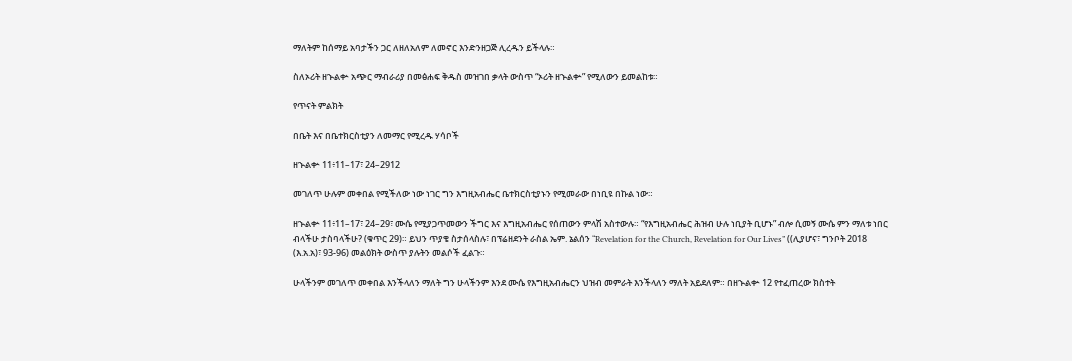ማለትም ከሰማይ አባታችን ጋር ለዘለአለም ለመኖር እንድንዘጋጅ ሊረዱን ይችላሉ።

ስለኦሪት ዘኍልቍ አጭር ማብራሪያ በመፅሐፍ ቅዱስ መዝገበ ቃላት ውስጥ “ኦሪት ዘኍልቍ” የሚለውን ይመልከቱ።

የጥናት ምልክት

በቤት እና በቤተክርስቲያን ለመማር የሚረዱ ሃሳቦች

ዘኍልቍ 11፥11–17፣ 24–2912

መገለጥ ሁሉም መቀበል የሚችለው ነው ነገር ግን እግዚአብሔር ቤተክርስቲያኑን የሚመራው በነቢዩ በኩል ነው።

ዘኍልቍ 11፥11–17፣ 24–29፣ ሙሴ የሚያጋጥመውን ችግር እና እግዚአብሔር የሰጠውን ምላሽ አስተውሉ። “የእግዚአብሔር ሕዝብ ሁሉ ነቢያት ቢሆኑ” ብሎ ሲመኝ ሙሴ ምን ማለቱ ነበር ብላችሁ ታስባላችሁ? (ቁጥር 29)። ይህን ጥያቄ ስታሰላስሉ፣ በፕሬዘደንት ራስል ኤም. ኔልሰን “Revelation for the Church, Revelation for Our Lives” ((ሊያሆና፣ ግንቦት 2018 (እ.አ.አ)፣ 93-96) መልዕክት ውስጥ ያሉትን መልሶች ፈልጉ።

ሁላችንም መገለጥ መቀበል እንችላለን ማለት ግን ሁላችንም እንደ ሙሴ የእግዚአብሔርን ህዝብ መምራት እንችላለን ማለት አይደለም። በዘኍልቍ 12 የተፈጠረው ክስተት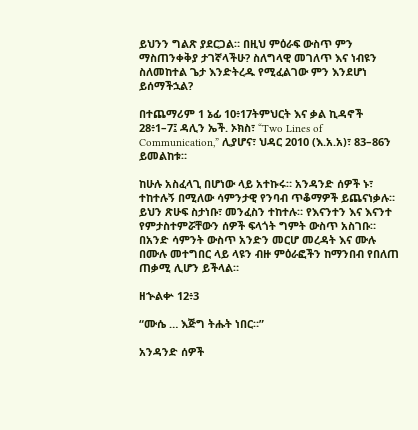ይህንን ግልጽ ያደርጋል። በዚህ ምዕራፍ ውስጥ ምን ማስጠንቀቅያ ታገኛላችሁ? ስለግላዊ መገለጥ እና ነብዩን ስለመከተል ጌታ እንድትረዱ የሚፈልገው ምን እንደሆነ ይሰማችኋል?

በተጨማሪም 1 ኔፊ 10፥17ትምህርት እና ቃል ኪዳኖች 28፥1–7፤ ዳሊን ኤች. ኦክስ፣ “Two Lines of Communication,” ሊያሆና፣ ህዳር 2010 (እ.አ.አ)፣ 83–86ን ይመልከቱ።

ከሁሉ አስፈላጊ በሆነው ላይ አተኩሩ። አንዳንድ ሰዎች ኑ፣ ተከተሉኝ በሚለው ሳምንታዊ የንባብ ጥቆማዎች ይጨናነቃሉ። ይህን ጽሁፍ ስታነቡ፣ መንፈስን ተከተሉ። የእናንተን እና እናንተ የምታስተምሯቸውን ሰዎች ፍላጎት ግምት ውስጥ አስገቡ። በአንድ ሳምንት ውስጥ አንድን መርሆ መረዳት እና ሙሉ በሙሉ መተግበር ላይ ላዩን ብዙ ምዕራፎችን ከማንበብ የበለጠ ጠቃሚ ሊሆን ይችላል።

ዘኍልቍ 12፥3

“ሙሴ … እጅግ ትሑት ነበር።”

አንዳንድ ሰዎች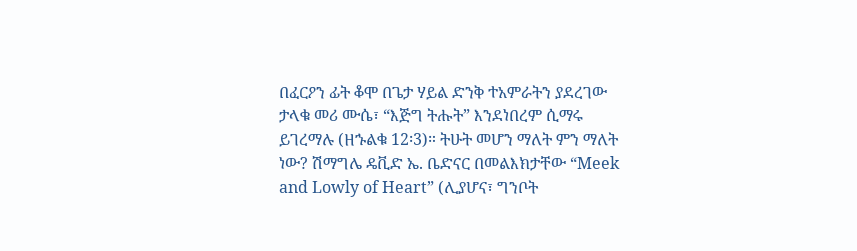በፈርዖን ፊት ቆሞ በጌታ ሃይል ድንቅ ተአምራትን ያደረገው ታላቁ መሪ ሙሴ፣ “እጅግ ትሑት” እንደነበረም ሲማሩ ይገረማሉ (ዘኁልቁ 12፡3)። ትሁት መሆን ማለት ምን ማለት ነው? ሽማግሌ ዴቪድ ኤ. ቤድናር በመልእክታቸው “Meek and Lowly of Heart” (ሊያሆና፣ ግንቦት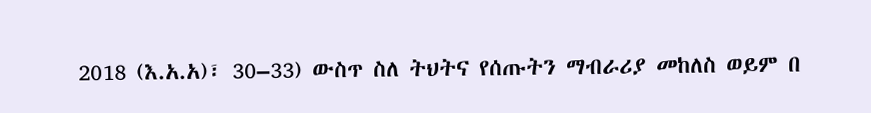2018 (እ.አ.አ)፣ 30–33) ውስጥ ስለ ትህትና የሰጡትን ማብራሪያ መከለስ ወይም በ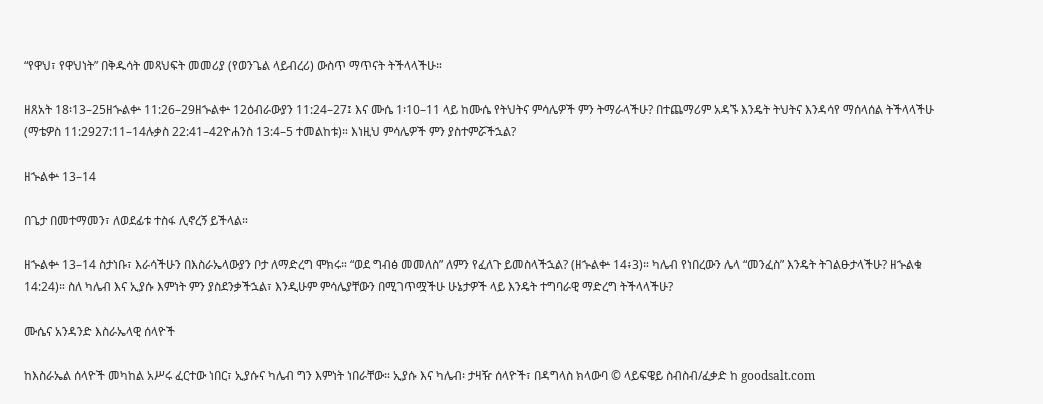“የዋህ፣ የዋህነት” በቅዱሳት መጻህፍት መመሪያ (የወንጌል ላይብረሪ) ውስጥ ማጥናት ትችላላችሁ።

ዘጸአት 18፡13–25ዘኍልቍ 11:26–29ዘኍልቍ 12ዕብራውያን 11:24–27፤ እና ሙሴ 1፡10–11 ላይ ከሙሴ የትህትና ምሳሌዎች ምን ትማራላችሁ? በተጨማሪም አዳኙ እንዴት ትህትና እንዳሳየ ማሰላሰል ትችላላችሁ (ማቴዎስ 11:2927:11–14ሉቃስ 22:41–42ዮሐንስ 13:4–5 ተመልከቱ)። እነዚህ ምሳሌዎች ምን ያስተምሯችኋል?

ዘኍልቍ 13–14

በጌታ በመተማመን፣ ለወደፊቱ ተስፋ ሊኖረኝ ይችላል።

ዘኍልቍ 13–14 ስታነቡ፣ እራሳችሁን በእስራኤላውያን ቦታ ለማድረግ ሞክሩ። “ወደ ግብፅ መመለስ” ለምን የፈለጉ ይመስላችኋል? (ዘኍልቍ 14፥3)። ካሌብ የነበረውን ሌላ “መንፈስ” እንዴት ትገልፁታላችሁ? ዘኍልቁ 14:24)። ስለ ካሌብ እና ኢያሱ እምነት ምን ያስደንቃችኋል፣ እንዲሁም ምሳሌያቸውን በሚገጥሟችሁ ሁኔታዎች ላይ እንዴት ተግባራዊ ማድረግ ትችላላችሁ?

ሙሴና አንዳንድ እስራኤላዊ ሰላዮች

ከእስራኤል ሰላዮች መካከል አሥሩ ፈርተው ነበር፣ ኢያሱና ካሌብ ግን እምነት ነበራቸው። ኢያሱ እና ካሌብ፡ ታዛዥ ሰላዮች፣ በዳግላስ ክላውባ © ላይፍዌይ ስብስብ/ፈቃድ ከ goodsalt.com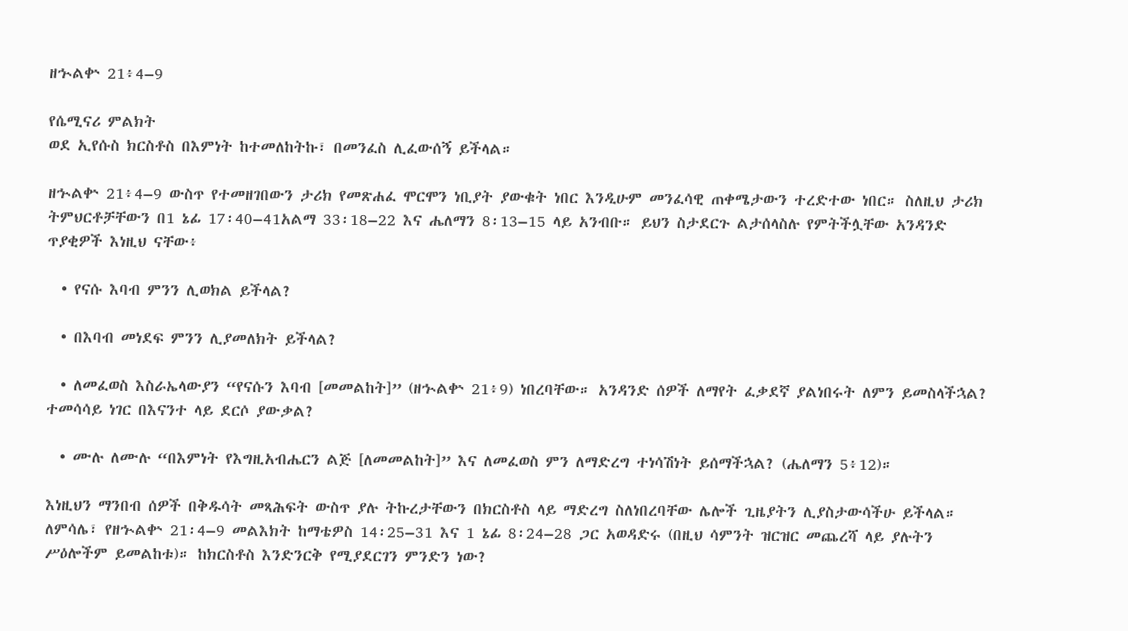ዘኍልቍ 21፥4–9

የሴሚናሪ ምልክት
ወደ ኢየሱስ ክርስቶስ በእምነት ከተመለከትኩ፣ በመንፈስ ሊፈውሰኝ ይችላል።

ዘኍልቍ 21፥4–9 ውስጥ የተመዘገበውን ታሪክ የመጽሐፈ ሞርሞን ነቢያት ያውቁት ነበር እንዲሁም መንፈሳዊ ጠቀሜታውን ተረድተው ነበር። ስለዚህ ታሪክ ትምህርቶቻቸውን በ1 ኔፊ 17፡40–41አልማ 33፡18–22 እና ሔለማን 8፡13–15 ላይ አንብቡ። ይህን ስታደርጉ ልታሰላስሉ የምትችሏቸው አንዳንድ ጥያቂዎች እነዚህ ናቸው፥

  • የናሱ እባብ ምንን ሊወክል ይችላል?

  • በእባብ መነደፍ ምንን ሊያመለክት ይችላል?

  • ለመፈወስ እስራኤላውያን “የናሱን እባብ [መመልከት]” (ዘኍልቍ 21፥9) ነበረባቸው። አንዳንድ ሰዎች ለማየት ፈቃደኛ ያልነበሩት ለምን ይመስላችኋል? ተመሳሳይ ነገር በእናንተ ላይ ደርሶ ያውቃል?

  • ሙሉ ለሙሉ “በእምነት የእግዚአብሔርን ልጅ [ለመመልከት]” እና ለመፈወስ ምን ለማድረግ ተነሳሽነት ይሰማችኋል? (ሔለማን 5፥12)።

እነዚህን ማንበብ ሰዎች በቅዱሳት መጻሕፍት ውስጥ ያሉ ትኩረታቸውን በክርስቶስ ላይ ማድረግ ስለነበረባቸው ሌሎች ጊዜያትን ሊያስታውሳችሁ ይችላል። ለምሳሌ፣ የዘኍልቍ 21፡4–9 መልእክት ከማቴዎስ 14፡25–31 እና 1 ኔፊ 8፡24–28 ጋር አወዳድሩ (በዚህ ሳምንት ዝርዝር መጨረሻ ላይ ያሉትን ሥዕሎችም ይመልከቱ)። ከክርስቶስ እንድንርቅ የሚያደርገን ምንድን ነው?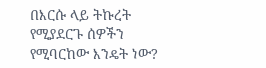በእርሱ ላይ ትኩረት የሚያደርጉ ሰዎችን የሚባርከው እንዴት ነው?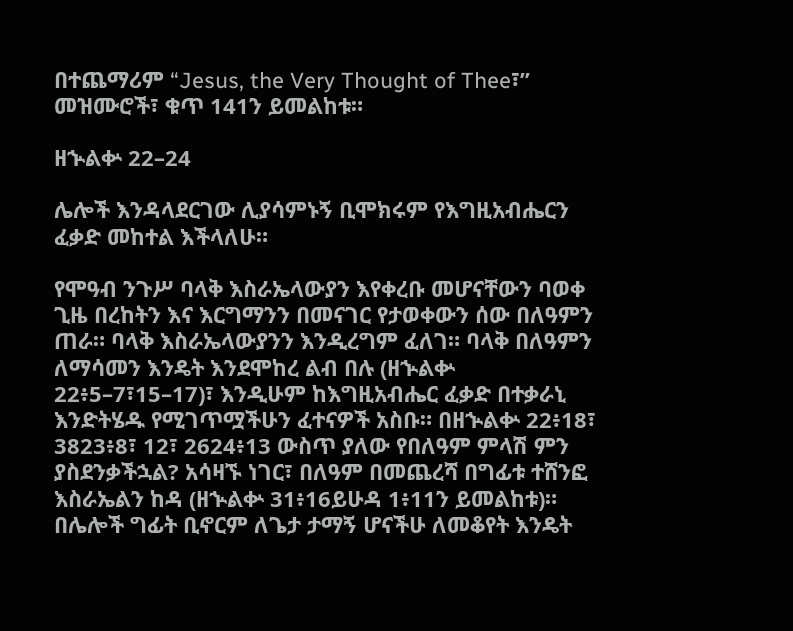በተጨማሪም “Jesus, the Very Thought of Thee፣” መዝሙሮች፣ ቁጥ 141ን ይመልከቱ።

ዘኍልቍ 22–24

ሌሎች እንዳላደርገው ሊያሳምኑኝ ቢሞክሩም የእግዚአብሔርን ፈቃድ መከተል እችላለሁ።

የሞዓብ ንጉሥ ባላቅ እስራኤላውያን እየቀረቡ መሆናቸውን ባወቀ ጊዜ በረከትን እና እርግማንን በመናገር የታወቀውን ሰው በለዓምን ጠራ። ባላቅ እስራኤላውያንን እንዲረግም ፈለገ። ባላቅ በለዓምን ለማሳመን እንዴት እንደሞከረ ልብ በሉ (ዘኍልቍ 22፥5–7፣15–17)፣ እንዲሁም ከእግዚአብሔር ፈቃድ በተቃራኒ እንድትሄዱ የሚገጥሟችሁን ፈተናዎች አስቡ። በዘኍልቍ 22፥18፣ 3823፥8፣ 12፣ 2624፥13 ውስጥ ያለው የበለዓም ምላሽ ምን ያስደንቃችኋል? አሳዛኙ ነገር፣ በለዓም በመጨረሻ በግፊቱ ተሸንፎ እስራኤልን ከዳ (ዘኍልቍ 31፥16ይሁዳ 1፥11ን ይመልከቱ)። በሌሎች ግፊት ቢኖርም ለጌታ ታማኝ ሆናችሁ ለመቆየት እንዴት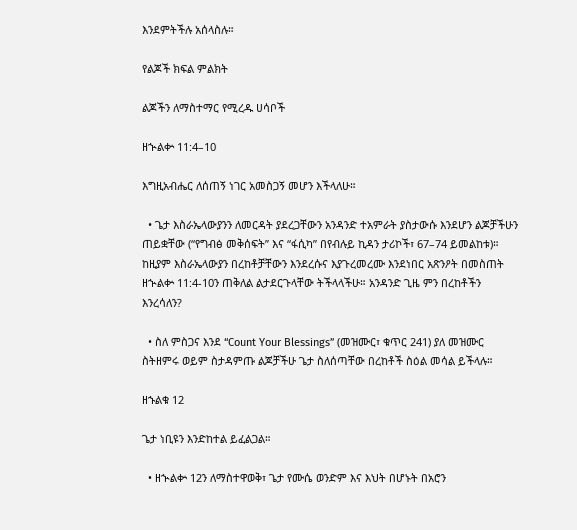እንደምትችሉ አሰላስሉ።

የልጆች ክፍል ምልክት

ልጆችን ለማስተማር የሚረዱ ሀሳቦች

ዘኍልቍ 11:4–10

እግዚአብሔር ለሰጠኝ ነገር አመስጋኝ መሆን እችላለሁ።

  • ጌታ እስራኤላውያንን ለመርዳት ያደረጋቸውን አንዳንድ ተአምራት ያስታውሱ እንደሆን ልጆቻችሁን ጠይቋቸው (“የግብፅ መቅሰፍት” እና “ፋሲካ” በየብሉይ ኪዳን ታሪኮች፣ 67–74 ይመልከቱ)። ከዚያም እስራኤላውያን በረከቶቻቸውን እንደረሱና እያጉረመረሙ እንደነበር አጽንዖት በመስጠት ዘኍልቍ 11:4-10ን ጠቅለል ልታደርጉላቸው ትችላላችሁ። አንዳንድ ጊዜ ምን በረከቶችን እንረሳለን?

  • ስለ ምስጋና እንደ “Count Your Blessings” (መዝሙር፣ ቁጥር 241) ያለ መዝሙር ስትዘምሩ ወይም ስታዳምጡ ልጆቻችሁ ጌታ ስለሰጣቸው በረከቶች ስዕል መሳል ይችላሉ።

ዘኁልቁ 12

ጌታ ነቢዩን እንድከተል ይፈልጋል።

  • ዘኍልቍ 12ን ለማስተዋወቅ፣ ጌታ የሙሴ ወንድም እና እህት በሆኑት በአሮን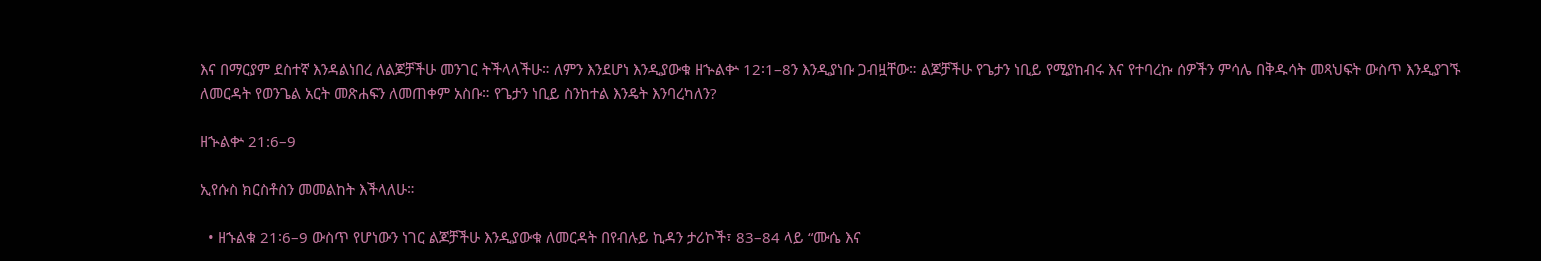እና በማርያም ደስተኛ እንዳልነበረ ለልጆቻችሁ መንገር ትችላላችሁ። ለምን እንደሆነ እንዲያውቁ ዘኍልቍ 12፡1–8ን እንዲያነቡ ጋብዟቸው። ልጆቻችሁ የጌታን ነቢይ የሚያከብሩ እና የተባረኩ ሰዎችን ምሳሌ በቅዱሳት መጻህፍት ውስጥ እንዲያገኙ ለመርዳት የወንጌል አርት መጽሐፍን ለመጠቀም አስቡ። የጌታን ነቢይ ስንከተል እንዴት እንባረካለን?

ዘኍልቍ 21:6–9

ኢየሱስ ክርስቶስን መመልከት እችላለሁ።

  • ዘኁልቁ 21፡6–9 ውስጥ የሆነውን ነገር ልጆቻችሁ እንዲያውቁ ለመርዳት በየብሉይ ኪዳን ታሪኮች፣ 83–84 ላይ “ሙሴ እና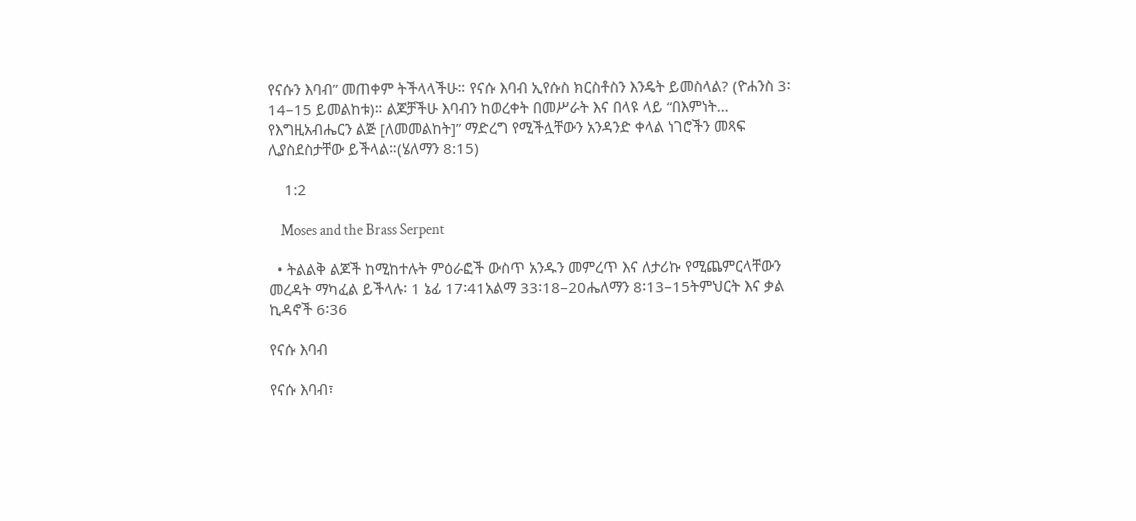የናሱን እባብ” መጠቀም ትችላላችሁ። የናሱ እባብ ኢየሱስ ክርስቶስን እንዴት ይመስላል? (ዮሐንስ 3፡14–15 ይመልከቱ)። ልጆቻችሁ እባብን ከወረቀት በመሥራት እና በላዩ ላይ “በእምነት… የእግዚአብሔርን ልጅ [ለመመልከት]” ማድረግ የሚችሏቸውን አንዳንድ ቀላል ነገሮችን መጻፍ ሊያስደስታቸው ይችላል።(ሄለማን 8:15)

    1:2

    Moses and the Brass Serpent

  • ትልልቅ ልጆች ከሚከተሉት ምዕራፎች ውስጥ አንዱን መምረጥ እና ለታሪኩ የሚጨምርላቸውን መረዳት ማካፈል ይችላሉ፡ 1 ኔፊ 17፡41አልማ 33፡18–20ሔለማን 8፡13–15ትምህርት እና ቃል ኪዳኖች 6፡36

የናሱ እባብ

የናሱ እባብ፣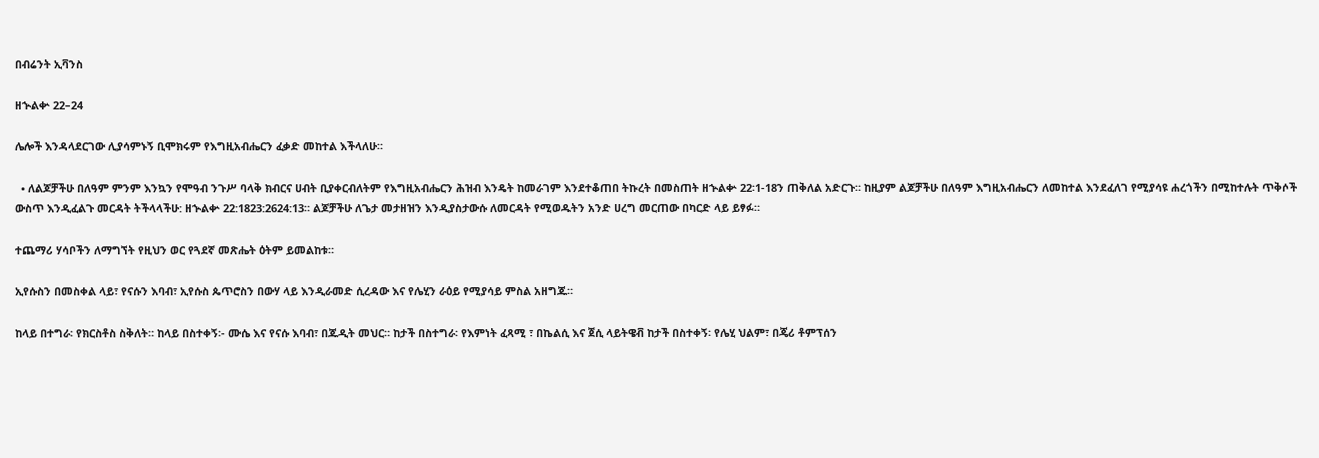በብሬንት ኢቫንስ

ዘኍልቍ 22–24

ሌሎች እንዳላደርገው ሊያሳምኑኝ ቢሞክሩም የእግዚአብሔርን ፈቃድ መከተል እችላለሁ።

  • ለልጆቻችሁ በለዓም ምንም እንኳን የሞዓብ ንጉሥ ባላቅ ክብርና ሀብት ቢያቀርብለትም የእግዚአብሔርን ሕዝብ እንዴት ከመራገም እንደተቆጠበ ትኩረት በመስጠት ዘኍልቍ 22፡1-18ን ጠቅለል አድርጉ። ከዚያም ልጆቻችሁ በለዓም እግዚአብሔርን ለመከተል እንደፈለገ የሚያሳዩ ሐረጎችን በሚከተሉት ጥቅሶች ውስጥ እንዲፈልጉ መርዳት ትችላላችሁ: ዘኍልቍ 22:1823:2624:13። ልጆቻችሁ ለጌታ መታዘዝን እንዲያስታውሱ ለመርዳት የሚወዱትን አንድ ሀረግ መርጠው በካርድ ላይ ይፃፉ።

ተጨማሪ ሃሳቦችን ለማግኘት የዚህን ወር የጓደኛ መጽሔት ዕትም ይመልከቱ።

ኢየሱስን በመስቀል ላይ፣ የናሱን እባብ፣ ኢየሱስ ጴጥሮስን በውሃ ላይ እንዲራመድ ሲረዳው እና የሌሂን ራዕይ የሚያሳይ ምስል አዘግጁ።

ከላይ በተግራ፡ የክርስቶስ ስቅለት። ከላይ በስተቀኝ፡- ሙሴ እና የናሱ እባብ፣ በጁዲት መህር። ከታች በስተግራ፡ የእምነት ፈጻሚ ፣ በኬልሲ እና ጀሲ ላይትዌቭ ከታች በስተቀኝ፡ የሌሂ ህልም፣ በጄሪ ቶምፕሰን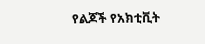የልጆች የአክቲቪት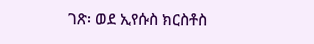ገጽ፡ ወደ ኢየሱስ ክርስቶስ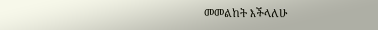መመልከት እችላለሁ